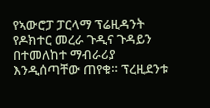የኣውሮፓ ፓርላማ ፕሬዚዳንት የዶክተር መረራ ጉዲና ጉዳይን በተመለከተ ማብራሪያ እንዲሰጣቸው ጠየቁ። ፕረዚደንቱ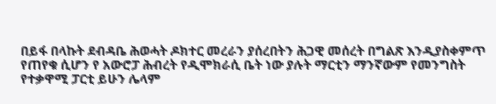በይፋ በላኩት ደብዳቤ ሕወሓት ዶክተር መረራን ያሰረበትን ሕጋዊ መሰረት በግልጽ እንዲያስቀምጥ የጠየቁ ሲሆን የ አውሮፓ ሕብረት የዲሞክራሲ ቤት ነው ያሉት ማርቲን ማንኛውም የመንግስት የተቃዋሚ ፓርቲ ይሁን ሌላም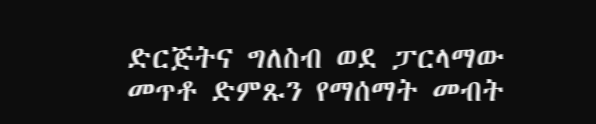ድርጅትና ግለስብ ወደ ፓርላማው መጥቶ ድምጹን የማሰማት መብት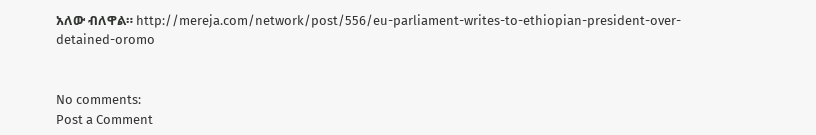አለው ብለዋል። http://mereja.com/network/post/556/eu-parliament-writes-to-ethiopian-president-over-detained-oromo


No comments:
Post a Comment